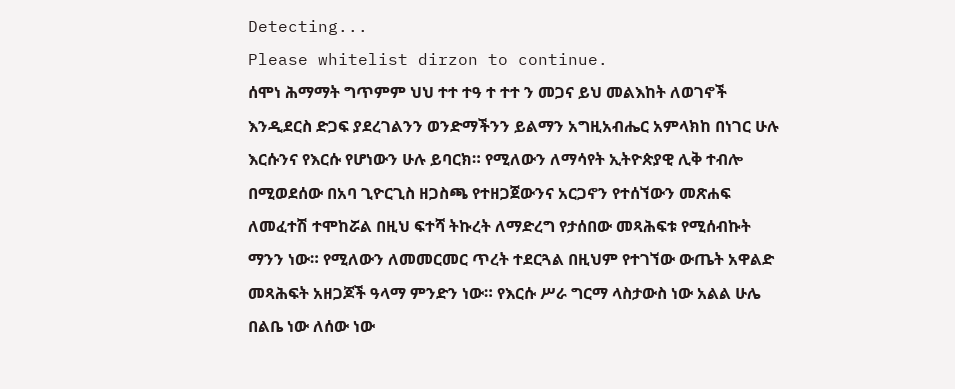Detecting...
Please whitelist dirzon to continue.
ሰሞነ ሕማማት ግጥምም ህህ ተተ ተዓ ተ ተተ ን መጋና ይህ መልእከት ለወገኖች እንዲደርስ ድጋፍ ያደረገልንን ወንድማችንን ይልማን አግዚአብሔር አምላክከ በነገር ሁሉ እርሱንና የእርሱ የሆነውን ሁሉ ይባርክ። የሚለውን ለማሳየት ኢትዮጵያዊ ሊቅ ተብሎ በሚወደሰው በአባ ጊዮርጊስ ዘጋስጫ የተዘጋጀውንና አርጋኖን የተሰኘውን መጽሐፍ ለመፈተሽ ተሞከሯል በዚህ ፍተሻ ትኩረት ለማድረግ የታሰበው መጻሕፍቱ የሚሰብኩት ማንን ነው። የሚለውን ለመመርመር ጥረት ተደርጓል በዚህም የተገኘው ውጤት አዋልድ መጻሕፍት አዘጋጆች ዓላማ ምንድን ነው። የእርሱ ሥራ ግርማ ላስታውስ ነው አልል ሁሌ በልቤ ነው ለሰው ነው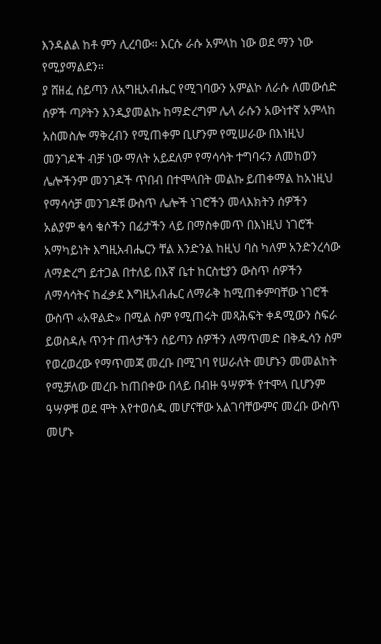እንዳልል ከቶ ምን ሊረባው። እርሱ ራሱ አምላከ ነው ወደ ማን ነው የሚያማልደን።
ያ ሸዘፈ ሰይጣን ለአግዚአብሔር የሚገባውን አምልኮ ለራሱ ለመውሰድ ሰዎች ጣዖትን እንዲያመልኩ ከማድረግም ሌላ ራሱን አውነተኛ አምላከ አስመስሎ ማቅረብን የሚጠቀም ቢሆንም የሚሠራው በእነዚህ መንገዶች ብቻ ነው ማለት አይደለም የማሳሳት ተግባሩን ለመከወን ሌሎችንም መንገዶች ጥበብ በተሞላበት መልኩ ይጠቀማል ከአነዚህ የማሳሳቻ መንገዶቹ ውስጥ ሌሎች ነገሮችን መላእክትን ሰዎችን አልያም ቁሳ ቁሶችን በፊታችን ላይ በማስቀመጥ በእነዚህ ነገሮች አማካይነት እግዚአብሔርን ቸል እንድንል ከዚህ ባስ ካለም አንድንረሳው ለማድረግ ይተጋል በተለይ በእኛ ቤተ ከርስቲያን ውስጥ ሰዎችን ለማሳሳትና ከፈቃደ እግዚአብሔር ለማራቅ ከሚጠቀምባቸው ነገሮች ውስጥ «አዋልድ» በሚል ስም የሚጠሩት መጻሕፍት ቀዳሚውን ስፍራ ይወስዳሉ ጥንተ ጠላታችን ሰይጣን ሰዎችን ለማጥመድ በቅዱሳን ስም የወረወረው የማጥመጃ መረቡ በሚገባ የሠራለት መሆኑን መመልከት የሚቻለው መረቡ ከጠበቀው በላይ በብዙ ዓሣዎች የተሞላ ቢሆንም ዓሣዎቹ ወደ ሞት እየተወሰዱ መሆናቸው አልገባቸውምና መረቡ ውስጥ መሆኑ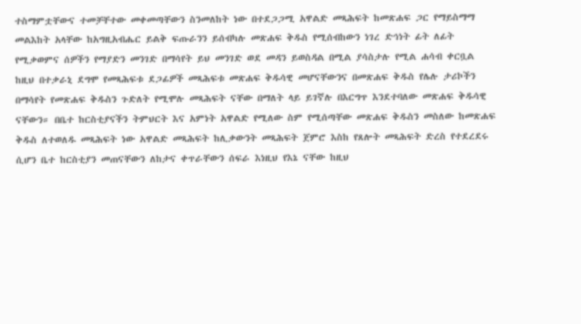ተስማምቷቸውና ተመቻቸተው መቀመጣቸውን ስንመለከት ነው በተደጋጋሚ አዋልድ መጻሕፍት ከመጽሐፍ ጋር የማይስማማ መልእከት አላቸው ከአግዚአብሔር ይልቅ ፍጡራንን ይሰብካሉ መጽሐፍ ቅዱስ የሚሰብከውን ነገረ ድኅነት ፊት ለፊት የሚቃወምና ሰዎችን የማያድን መንገድ በማሳየት ይህ መንገድ ወደ መዳን ይወስዳል በሚል ያሳስታሉ የሚል ሐሳብ ቀርቧል ከዚህ በተቃራኒ ደግሞ የመጻሕፍቱ ደጋፊዎች መጻሕፍቱ መጽሐፍ ቅዱሳዊ መሆናቸውንና በመጽሐፍ ቅዱስ የሌሉ ታሪኮችን በማሳየት የመጽሐፍ ቅዱስን ጉድለት የሚሞሉ መጻሕፍት ናቸው በማለት ላይ ይገኛሉ በእርግጥ እንደተባለው መጽሐፍ ቅዱሳዊ ናቸውን። በቤተ ከርስቲያናችን ትምህርት እና አምነት አዋልድ የሚለው ስም የሚሰጣቸው መጽሐፍ ቅዱስን መስለው ከመጽሐፍ ቅዱስ ለተወለዱ መጻሕፍት ነው አዋልድ መጻሕፍት ከሊቃውንት መጻሕፍት ጀምሮ እስከ የጸሎት መጻሕፍት ድረስ የተደረደሩ ሲሆን ቤተ ከርስቲያን መጠናቸውን ለከታና ቀጥራቸውን ሰፍራ እነዚህ የእኔ ናቸው ከዚህ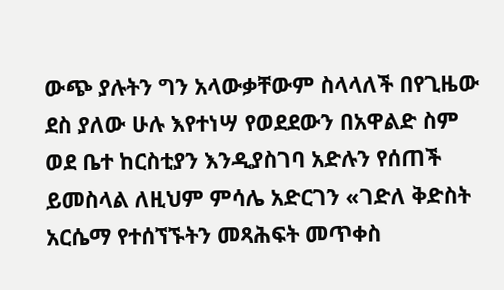ውጭ ያሉትን ግን አላውቃቸውም ስላላለች በየጊዜው ደስ ያለው ሁሉ እየተነሣ የወደደውን በአዋልድ ስም ወደ ቤተ ከርስቲያን እንዲያስገባ አድሉን የሰጠች ይመስላል ለዚህም ምሳሌ አድርገን «ገድለ ቅድስት አርሴማ የተሰኘኙትን መጻሕፍት መጥቀስ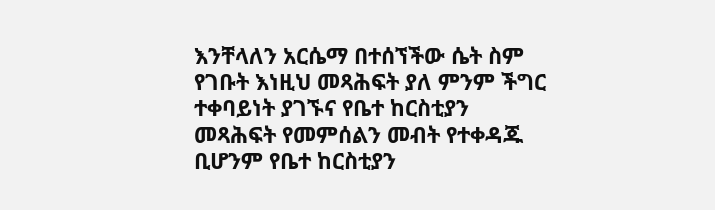እንቸላለን አርሴማ በተሰኘችው ሴት ስም የገቡት እነዚህ መጻሕፍት ያለ ምንም ችግር ተቀባይነት ያገኙና የቤተ ከርስቲያን መጻሕፍት የመምሰልን መብት የተቀዳጁ ቢሆንም የቤተ ከርስቲያን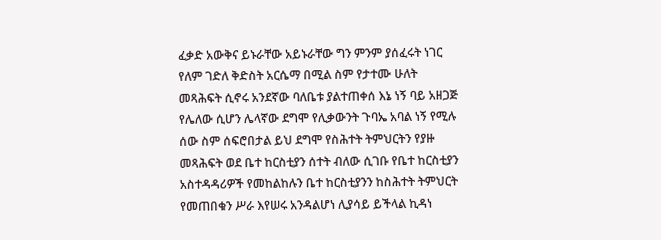ፈቃድ አውቅና ይኑራቸው አይኑራቸው ግን ምንም ያሰፈሩት ነገር የለም ገድለ ቅድስት አርሴማ በሚል ስም የታተሙ ሁለት መጻሕፍት ሲኖሩ አንደኛው ባለቤቱ ያልተጠቀሰ እኔ ነኝ ባይ አዘጋጅ የሌለው ሲሆን ሌላኛው ደግሞ የሊቃውንት ጉባኤ አባል ነኝ የሚሉ ሰው ስም ሰፍሮበታል ይህ ደግሞ የስሕተት ትምህርትን የያዙ መጻሕፍት ወደ ቤተ ከርስቲያን ሰተት ብለው ሲገቡ የቤተ ከርስቲያን አስተዳዳሪዎች የመከልከሉን ቤተ ከርስቲያንን ከስሕተት ትምህርት የመጠበቁን ሥራ እየሠሩ አንዳልሆነ ሊያሳይ ይችላል ኪዳነ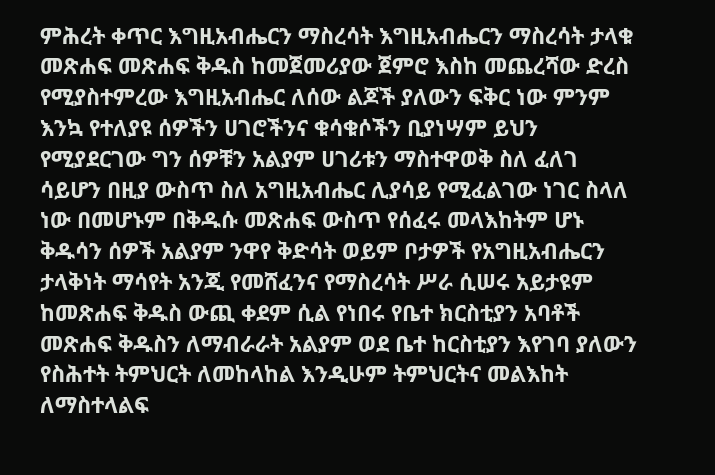ምሕረት ቀጥር እግዚአብሔርን ማስረሳት እግዚአብሔርን ማስረሳት ታላቁ መጽሐፍ መጽሐፍ ቅዱስ ከመጀመሪያው ጀምሮ እስከ መጨረሻው ድረስ የሚያስተምረው እግዚአብሔር ለሰው ልጆች ያለውን ፍቅር ነው ምንም እንኳ የተለያዩ ሰዎችን ሀገሮችንና ቁሳቁሶችን ቢያነሣም ይህን የሚያደርገው ግን ሰዎቹን አልያም ሀገሪቱን ማስተዋወቅ ስለ ፈለገ ሳይሆን በዚያ ውስጥ ስለ አግዚአብሔር ሊያሳይ የሚፈልገው ነገር ስላለ ነው በመሆኑም በቅዱሱ መጽሐፍ ውስጥ የሰፈሩ መላእከትም ሆኑ ቅዱሳን ሰዎች አልያም ንዋየ ቅድሳት ወይም ቦታዎች የአግዚአብሔርን ታላቅነት ማሳየት አንጂ የመሸፈንና የማስረሳት ሥራ ሲሠሩ አይታዩም ከመጽሐፍ ቅዱስ ውጪ ቀደም ሲል የነበሩ የቤተ ክርስቲያን አባቶች መጽሐፍ ቅዱስን ለማብራራት አልያም ወደ ቤተ ከርስቲያን እየገባ ያለውን የስሕተት ትምህርት ለመከላከል እንዲሁም ትምህርትና መልእከት ለማስተላልፍ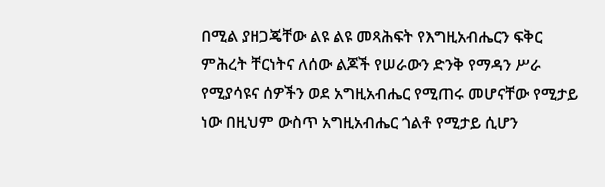በሚል ያዘጋጄቸው ልዩ ልዩ መጻሕፍት የእግዚአብሔርን ፍቅር ምሕረት ቸርነትና ለሰው ልጆች የሠራውን ድንቅ የማዳን ሥራ የሚያሳዩና ሰዎችን ወደ አግዚአብሔር የሚጠሩ መሆናቸው የሚታይ ነው በዚህም ውስጥ አግዚአብሔር ጎልቶ የሚታይ ሲሆን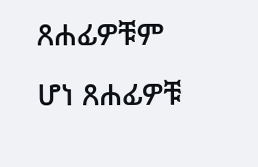ጸሐፊዎቹም ሆነ ጸሐፊዎቹ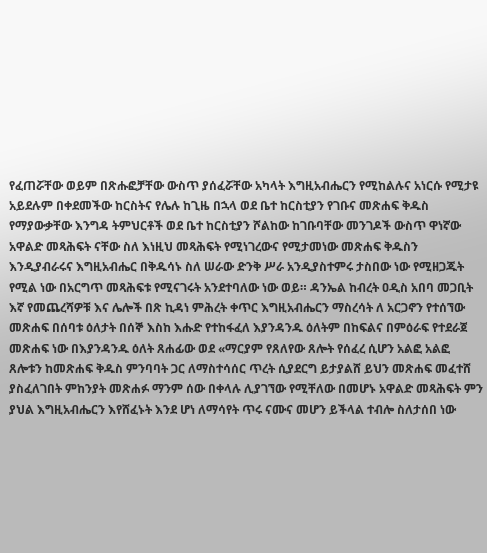የፈጠሯቸው ወይም በጽሑፎቻቸው ውስጥ ያሰፈሯቸው አካላት እግዚአብሔርን የሚከልሉና አነርሱ የሚታዩ አይደሉም በቀደመችው ከርስትና የሌሉ ከጊዜ በኋላ ወደ ቤተ ከርስቲያን የገቡና መጽሐፍ ቅዱስ የማያውቃቸው እንግዳ ትምህርቶች ወደ ቤተ ከርስቲያን ሾልከው ከገቡባቸው መንገዶች ውስጥ ዋነኛው አዋልድ መጻሕፍት ናቸው ስለ እነዚህ መጻሕፍት የሚነገረውና የሚታመነው መጽሐፍ ቅዱስን እንዲያብራሩና እግዚአብሔር በቅዱሳኑ ስለ ሠራው ድንቅ ሥራ አንዲያስተምሩ ታስበው ነው የሚዘጋጁት የሚል ነው በአርግጥ መጻሕፍቱ የሚናገሩት አንደተባለው ነው ወይ። ዳንኤል ከብረት ዐዲስ አበባ መጋቢት እኛ የመጨረሻዎቹ እና ሌሎች በጽ ኪዳነ ምሕረት ቀጥር እግዚአብሔርን ማስረሳት ለ አርጋኖን የተሰኘው መጽሐፍ በሰባቱ ዕለታት በሰኞ እስከ እሑድ የተከፋፈለ እያንዳንዱ ዕለትም በከፍልና በምዕራፍ የተደራጀ መጽሐፍ ነው በእያንዳንዱ ዕለት ጸሐፊው ወደ «ማርያም የጸለየው ጸሎት የሰፈረ ሲሆን አልፎ አልፎ ጸሎቱን ከመጽሐፍ ቅዱስ ምንባባት ጋር ለማስተሳሰር ጥረት ሲያደርግ ይታያልሸ ይህን መጽሐፍ መፈተሸ ያስፈለገበት ምከንያት መጽሐፉ ማንም ሰው በቀላሉ ሊያገኘው የሚቸለው በመሆኑ አዋልድ መጻሕፍት ምን ያህል እግዚአብሔርን እየሸፈኑት እንደ ሆነ ለማሳየት ጥሩ ናሙና መሆን ይችላል ተብሎ ስለታሰበ ነው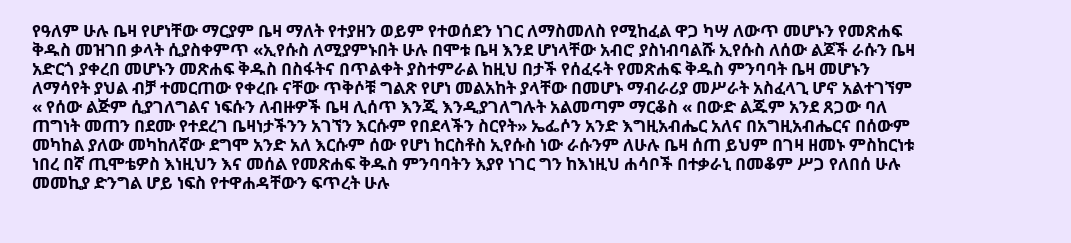የዓለም ሁሉ ቤዛ የሆነቸው ማርያም ቤዛ ማለት የተያዘን ወይም የተወሰደን ነገር ለማስመለስ የሚከፈል ዋጋ ካሣ ለውጥ መሆኑን የመጽሐፍ ቅዱስ መዝገበ ቃላት ሲያስቀምጥ «ኢየሱስ ለሚያምኑበት ሁሉ በሞቱ ቤዛ እንደ ሆነላቸው አብሮ ያስነብባልሹ ኢየሱስ ለሰው ልጆች ራሱን ቤዛ አድርጎ ያቀረበ መሆኑን መጽሐፍ ቅዱስ በስፋትና በጥልቀት ያስተምራል ከዚህ በታች የሰፈሩት የመጽሐፍ ቅዱስ ምንባባት ቤዛ መሆኑን ለማሳየት ያህል ብቻ ተመርጠው የቀረቡ ናቸው ጥቅሶቹ ግልጽ የሆነ መልአከት ያላቸው በመሆኑ ማብራሪያ መሥራት አስፈላጊ ሆኖ አልተገኘም « የሰው ልጅም ሲያገለግልና ነፍሱን ለብዙዎች ቤዛ ሊሰጥ እንጂ እንዲያገለግሉት አልመጣም ማርቆስ « በውድ ልጁም አንደ ጸጋው ባለ ጠግነት መጠን በደሙ የተደረገ ቤዛነታችንን አገኘን እርሱም የበደላችን ስርየት» ኤፌሶን አንድ እግዚአብሔር አለና በአግዚአብሔርና በሰውም መካከል ያለው መካከለኛው ደግሞ አንድ አለ እርሱም ሰው የሆነ ከርስቶስ ኢየሱስ ነው ራሱንም ለሁሉ ቤዛ ሰጠ ይህም በገዛ ዘመኑ ምስከርነቱ ነበረ በኛ ጢሞቴዎስ እነዚህን እና መሰል የመጽሐፍ ቅዱስ ምንባባትን እያየ ነገር ግን ከእነዚህ ሐሳቦች በተቃራኒ በመቆም ሥጋ የለበሰ ሁሉ መመኪያ ድንግል ሆይ ነፍስ የተዋሐዳቸውን ፍጥረት ሁሉ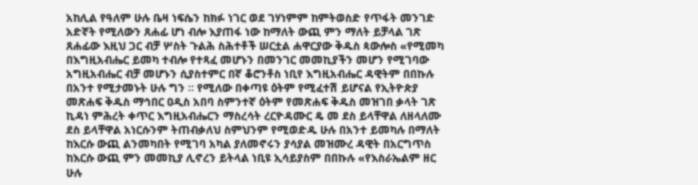አከሊል የዓለም ሁሉ ቤዛ ነፍሴን ከክፉ ነገር ወደ ገሃነምም ከምትወስድ የጥፋት መንገድ አድኛት የሚለውን ጸሐፊ ሆነ ብሎ እያጠፋ ነው ከማለት ውጪ ምን ማለት ይቻላል ገጽ ጸሐፊው እዚህ ጋር ብቻ ሦስት ጉልሕ ስሕተቶች ሠርቷል ሐዋርያው ቅዱስ ጳውሎስ «የሚመካ በእግዚአብሔር ይመካ ተብሎ የተጻፈ መሆኑን በመንገር መመኪያችን መሆን የሚገባው አግዚአብሔር ብቻ መሆኑን ሲያስተምር በኛ ቆሮንቶስ ነቢየ እግዚአብሔር ዳዊትም በበኩሉ በአንተ የሚታመኑት ሁሉ ግን ። የሚለው በቀጣዩ ዕትም የሚፈተሽ ይሆናል የኢትዮጵያ መጽሐፍ ቅዱስ ማኅበር ዐዲስ አበባ ስምንተኛ ዕትም የመጽሐፍ ቅዱስ መዝገበ ቃላት ገጽ ኪዳነ ምሕረት ቀጥር እግዚአብሔርን ማስረሳት ረርዮዳሙር ዴ መ ደስ ይላቸዋል ለዘላለሙ ደስ ይላቸዋል አነርሱንም ትጠብቃለህ ስምህንም የሚወድዱ ሁሉ በአንተ ይመካሉ በማለት ከእርሱ ውጪ ልንመካበት የሚገባ አካል ያለመኖሩን ያሳያል መዝሙረ ዳዊት በአርግጥስ ከእርሱ ውጪ ምን መመኪያ ሊኖረን ይትላል ነቢዩ ኢሳይያስም በበኩሉ «የእስራኤልም ዘር ሁሉ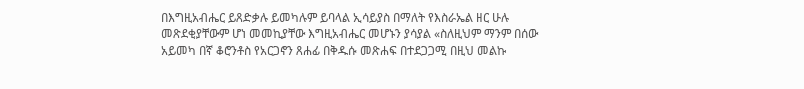በእግዚአብሔር ይጸድቃሉ ይመካሉም ይባላል ኢሳይያስ በማለት የእስራኤል ዘር ሁሉ መጽደቂያቸውም ሆነ መመኪያቸው እግዚአብሔር መሆኑን ያሳያል «ስለዚህም ማንም በሰው አይመካ በኛ ቆሮንቶስ የአርጋኖን ጸሐፊ በቅዱሱ መጽሐፍ በተደጋጋሚ በዚህ መልኩ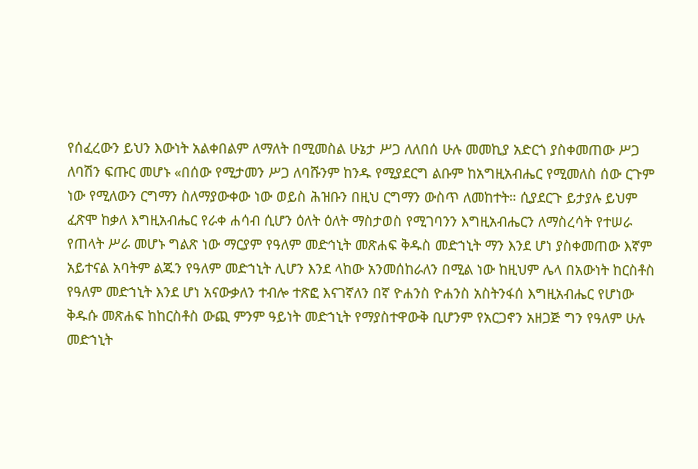የሰፈረውን ይህን እውነት አልቀበልም ለማለት በሚመስል ሁኔታ ሥጋ ለለበሰ ሁሉ መመኪያ አድርጎ ያስቀመጠው ሥጋ ለባሽን ፍጡር መሆኑ «በሰው የሚታመን ሥጋ ለባሹንም ከንዱ የሚያደርግ ልቡም ከአግዚአብሔር የሚመለስ ሰው ርጉም ነው የሚለውን ርግማን ስለማያውቀው ነው ወይስ ሕዝቡን በዚህ ርግማን ውስጥ ለመከተት። ሲያደርጉ ይታያሉ ይህም ፈጽሞ ከቃለ እግዚአብሔር የራቀ ሐሳብ ሲሆን ዕለት ዕለት ማስታወስ የሚገባንን እግዚአብሔርን ለማስረሳት የተሠራ የጠላት ሥራ መሆኑ ግልጽ ነው ማርያም የዓለም መድኅኒት መጽሐፍ ቅዱስ መድኀኒት ማን እንደ ሆነ ያስቀመጠው እኛም አይተናል አባትም ልጁን የዓለም መድኀኒት ሊሆን እንደ ላከው አንመሰከራለን በሚል ነው ከዚህም ሌላ በአውነት ከርስቶስ የዓለም መድኀኒት እንደ ሆነ አናውቃለን ተብሎ ተጽፎ እናገኛለን በኛ ዮሐንስ ዮሐንስ አስትንፋሰ እግዚአብሔር የሆነው ቅዱሱ መጽሐፍ ከከርስቶስ ውጪ ምንም ዓይነት መድኀኒት የማያስተዋውቅ ቢሆንም የአርጋኖን አዘጋጅ ግን የዓለም ሁሉ መድኀኒት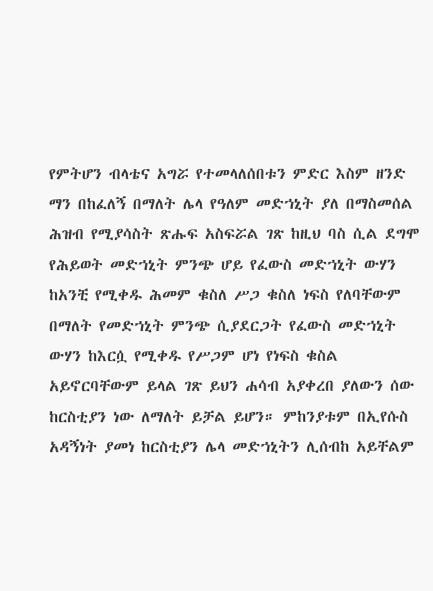የምትሆን ብላቴና አግሯ የተመላለሰበቱን ምድር እስም ዘንድ ማን በከፈለኝ በማለት ሌላ የዓለም መድኀኒት ያለ በማስመሰል ሕዝብ የሚያሳስት ጽሑፍ አስፍሯል ገጽ ከዚህ ባስ ሲል ደግሞ የሕይወት መድኀኒት ምንጭ ሆይ የፈውስ መድኀኒት ውሃን ከአንቺ የሚቀዱ ሕመም ቁስለ ሥጋ ቁስለ ነፍስ የለባቸውም በማለት የመድኀኒት ምንጭ ሲያደርጋት የፈውስ መድኀኒት ውሃን ከእርሷ የሚቀዱ የሥጋም ሆነ የነፍስ ቁስል አይኖርባቸውም ይላል ገጽ ይህን ሐሳብ አያቀረበ ያለውን ሰው ከርስቲያን ነው ለማለት ይቻል ይሆን። ምከንያቱም በኢየሱስ አዳኝነት ያመነ ከርስቲያን ሌላ መድኀኒትን ሊሰብከ አይቸልም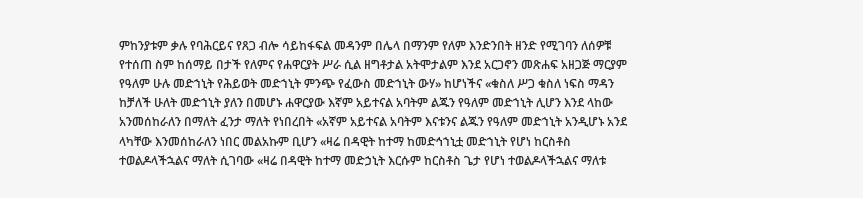ምከንያቱም ቃሉ የባሕርይና የጸጋ ብሎ ሳይከፋፍል መዳንም በሌላ በማንም የለም እንድንበት ዘንድ የሚገባን ለሰዎቹ የተሰጠ ስም ከሰማይ በታች የለምና የሐዋርያት ሥራ ሲል ዘግቶታል አትሞታልም እንደ አርጋኖን መጽሐፍ አዘጋጅ ማርያም የዓለም ሁሉ መድኀኒት የሕይወት መድኀኒት ምንጭ የፈውስ መድኀኒት ውሃ» ከሆነችና «ቁስለ ሥጋ ቁስለ ነፍስ ማዳን ከቻለች ሁለት መድኀኒት ያለን በመሆኑ ሐዋርያው እኛም አይተናል አባትም ልጁን የዓለም መድኀኒት ሊሆን እንደ ላከው አንመሰከራለን በማለት ፈንታ ማለት የነበረበት «አኛም አይተናል አባትም እናቱንና ልጁን የዓለም መድኀኒት አንዲሆኑ አንደ ላካቸው እንመሰከራለን ነበር መልአኩም ቢሆን «ዛሬ በዳዊት ከተማ ከመድኅኀኒቷ መድኀኒት የሆነ ከርስቶስ ተወልዶላችኋልና ማለት ሲገባው «ዛሬ በዳዊት ከተማ መድኃኒት እርሱም ከርስቶስ ጌታ የሆነ ተወልዶላችኋልና ማለቱ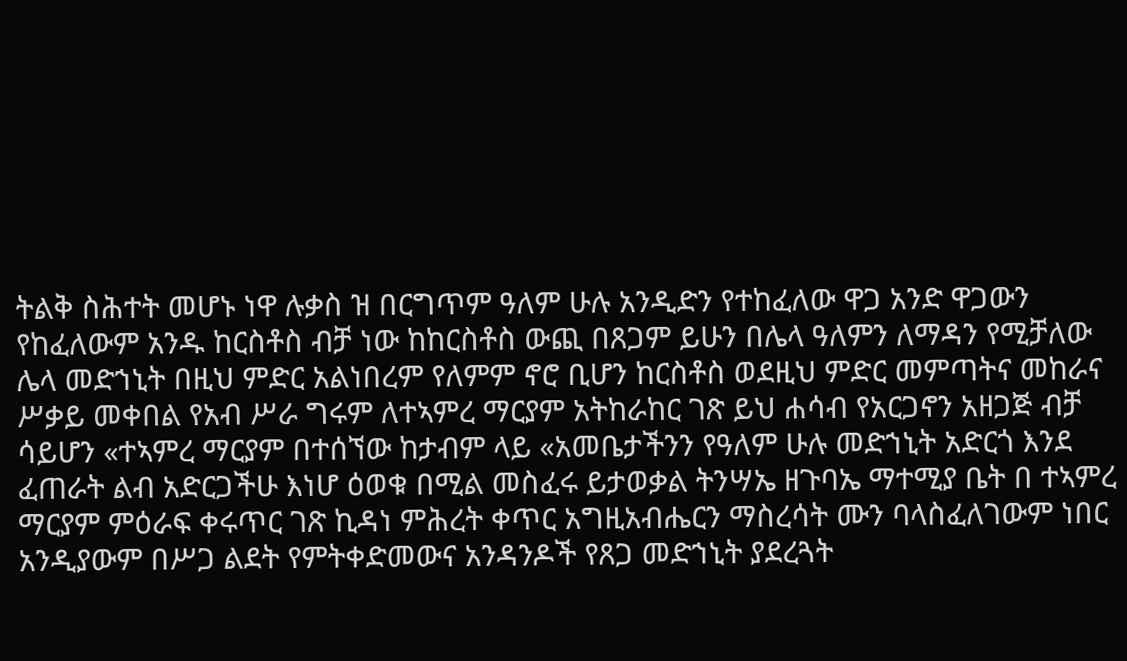ትልቅ ስሕተት መሆኑ ነዋ ሉቃስ ዝ በርግጥም ዓለም ሁሉ አንዲድን የተከፈለው ዋጋ አንድ ዋጋውን የከፈለውም አንዱ ከርስቶስ ብቻ ነው ከከርስቶስ ውጪ በጸጋም ይሁን በሌላ ዓለምን ለማዳን የሚቻለው ሌላ መድኀኒት በዚህ ምድር አልነበረም የለምም ኖሮ ቢሆን ከርስቶስ ወደዚህ ምድር መምጣትና መከራና ሥቃይ መቀበል የአብ ሥራ ግሩም ለተኣምረ ማርያም አትከራከር ገጽ ይህ ሐሳብ የአርጋኖን አዘጋጅ ብቻ ሳይሆን «ተኣምረ ማርያም በተሰኘው ከታብም ላይ «አመቤታችንን የዓለም ሁሉ መድኀኒት አድርጎ እንደ ፈጠራት ልብ አድርጋችሁ እነሆ ዕወቁ በሚል መስፈሩ ይታወቃል ትንሣኤ ዘጉባኤ ማተሚያ ቤት በ ተኣምረ ማርያም ምዕራፍ ቀሩጥር ገጽ ኪዳነ ምሕረት ቀጥር አግዚአብሔርን ማስረሳት ሙን ባላስፈለገውም ነበር አንዲያውም በሥጋ ልደት የምትቀድመውና አንዳንዶች የጸጋ መድኀኒት ያደረጓት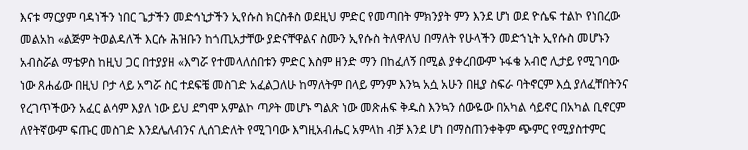እናቱ ማርያም ባዳነችን ነበር ጌታችን መድኅኒታችን ኢየሱስ ክርስቶስ ወደዚህ ምድር የመጣበት ምክንያት ምን እንደ ሆነ ወደ ዮሴፍ ተልኮ የነበረው መልአከ «ልጅም ትወልዳለች እርሱ ሕዝቡን ከጎጢአታቸው ያድናቸዋልና ስሙን ኢየሱስ ትለዋለህ በማለት የሁላችን መድኀኒት ኢየሱስ መሆኑን አብስሯል ማቴዎስ ከዚህ ጋር በተያያዘ «እግሯ የተመላለሰበቱን ምድር እስም ዘንድ ማን በከፈለኝ በሚል ያቀረበውም ኑፋቄ አብሮ ሊታይ የሚገባው ነው ጸሐፊው በዚህ ቦታ ላይ አግሯ ስር ተደፍቼ መስገድ አፈልጋለሁ ከማለትም በላይ ምንም እንኳ አሷ አሁን በዚያ ስፍራ ባትኖርም እሷ ያለፈቸበትንና የረገጥችውን አፈር ልሳም እያለ ነው ይህ ደግሞ አምልኮ ጣዖት መሆኑ ግልጽ ነው መጽሐፍ ቅዱስ እንኳን ሰውዬው በአካል ሳይኖር በአካል ቢኖርም ለየትኛውም ፍጡር መስገድ እንደሌለብንና ሊሰገድለት የሚገባው እግዚአብሔር አምላከ ብቻ እንደ ሆነ በማስጠንቀቅም ጭምር የሚያስተምር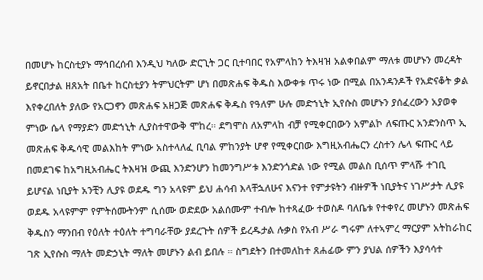በመሆኑ ከርስቲያኑ ማኅበረሰብ እንዲህ ካለው ድርጊት ጋር ቢተባበር የአምላከን ትእዛዝ አልቀበልም ማለቱ መሆኑን መረዳት ይኖርበታል ዘጸአት በቤተ ከርስቲያን ትምህርትም ሆነ በመጽሐፍ ቅዱስ እውቀቱ ጥሩ ነው በሚል በአንዳንዶች የአድናቆት ቃል እየቀረበለት ያለው የአርጋኖን መጽሐፍ አዘጋጅ መጽሐፍ ቅዱስ የዓለም ሁሉ መድኀኒት ኢየሱስ መሆኑን ያሰፈረውን አያወቀ ምነው ሴላ የማያድን መድኀኒት ሊያስተዋውቅ ሞከረ። ደግሞስ ለአምላከ ብቻ የሚቀርበውን አምልኮ ለፍጡር አንድንስጥ ኢ መጽሐፍ ቅዱሳዊ መልእከት ምነው አስተላለፈ ቢባል ምከንያት ሆኖ የሚቀርበው እግዚአብሔርን ረስተን ሌላ ፍጡር ላይ በመደገፍ ከአግዚአብሔር ትእዛዝ ውጪ እንድንሆን ከመንግሥቱ እንድንጎድል ነው የሚል መልስ ቢሰጥ ምላሹ ተገቢ ይሆናል ነቢያት አንቺን ሊያዩ ወደዱ ግን አላዩም ይህ ሐሳብ እላቸኋለሁና እናንተ የምታዩትን ብዙዎች ነቢያትና ነገሥታት ሊያዩ ወደዱ አላዩምም የምትሰሙትንም ሲሰሙ ወድደው አልሰሙም ተብሎ ከተጻፈው ተወስዶ ባለቤቱ የተቀየረ መሆኑን መጽሐፍ ቅዱስን ማንበብ የዕለት ተዕለት ተግባራቸው ያደረጉት ሰዎች ይረዱታል ሉቃስ የአብ ሥራ ግሩም ለተኣምረ ማርያም አትከራከር ገጽ ኢየሱስ ማለት መድኃኒት ማለት መሆኑን ልብ ይበሉ ። ስግደትን በተመለከተ ጸሐፊው ምን ያህል ሰዎችን እያሳሳተ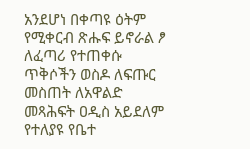አንደሆነ በቀጣዩ ዕትም የሚቀርብ ጽሑፍ ይኖራል ፆ ለፈጣሪ የተጠቀሱ ጥቅሶችን ወስዶ ለፍጡር መስጠት ለአዋልድ መጻሕፍት ዐዲስ አይደለም የተለያዩ የቤተ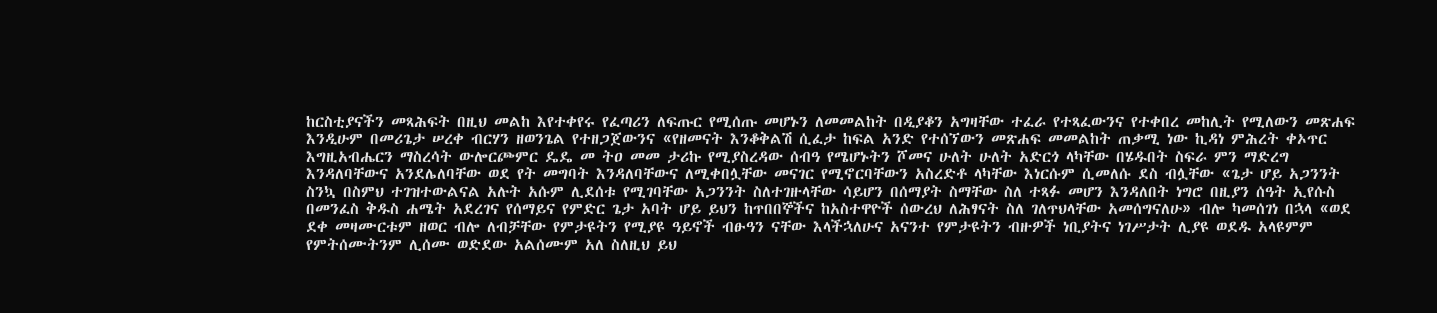ከርስቲያናችን መጻሕፍት በዚህ መልከ እየተቀየሩ የፈጣሪን ለፍጡር የሚሰጡ መሆኑን ለመመልከት በዲያቆን አግዛቸው ተፈራ የተጻፈውንና የተቀበረ መከሊት የሚለውን መጽሐፍ እንዲሁም በመሪጌታ ሠረቀ ብርሃን ዘወንጌል የተዘጋጀውንና «የዘመናት እንቆቅልሽ ሲፈታ ከፍል አንድ የተሰኘውን መጽሐፍ መመልከት ጠቃሚ ነው ኪዳነ ምሕረት ቀኦጥር እግዚአብሔርን ማስረሳት ውሎርጮምር ዴዴ መ ትዐ መመ ታሪኩ የሚያስረዳው ሰብዓ የሜሆኑትን ሾመና ሁለት ሁለት አድርጎ ላካቸው በሄዱበት ስፍራ ምን ማድረግ እንዳለባቸውና አንደሌለባቸው ወደ የት መግባት እንዳለባቸውና ለሚቀበሏቸው መናገር የሚኖርባቸውን አስረድቶ ላካቸው እነርሱም ሲመለሱ ደስ ብሏቸው «ጌታ ሆይ አጋንንት ስንኳ በስምህ ተገዝተውልናል አሉት አሱም ሊደሰቱ የሚገባቸው አጋንንት ስለተገዙላቸው ሳይሆን በሰማያት ስማቸው ስለ ተጻፉ መሆን እንዳለበት ነግሮ በዚያን ሰዓት ኢየሱስ በመንፈስ ቅዱስ ሐሜት አደረገና የሰማይና የምድር ጌታ አባት ሆይ ይህን ከጥበበኞችና ከአስተዋዮች ሰውረህ ለሕፃናት ስለ ገለጥህላቸው አመሰግናለሁ» ብሎ ካመሰገነ በኋላ «ወደ ደቀ መዛሙርቱም ዘወር ብሎ ለብቻቸው የምታዩትን የሚያዩ ዓይኖች ብፁዓን ናቸው እላችኋለሁና አናንተ የምታዩትን ብዙዎች ነቢያትና ነገሥታት ሊያዩ ወደዱ አላዩምም የምትሰሙትንም ሊሰሙ ወድደው አልሰሙም አለ ስለዚህ ይህ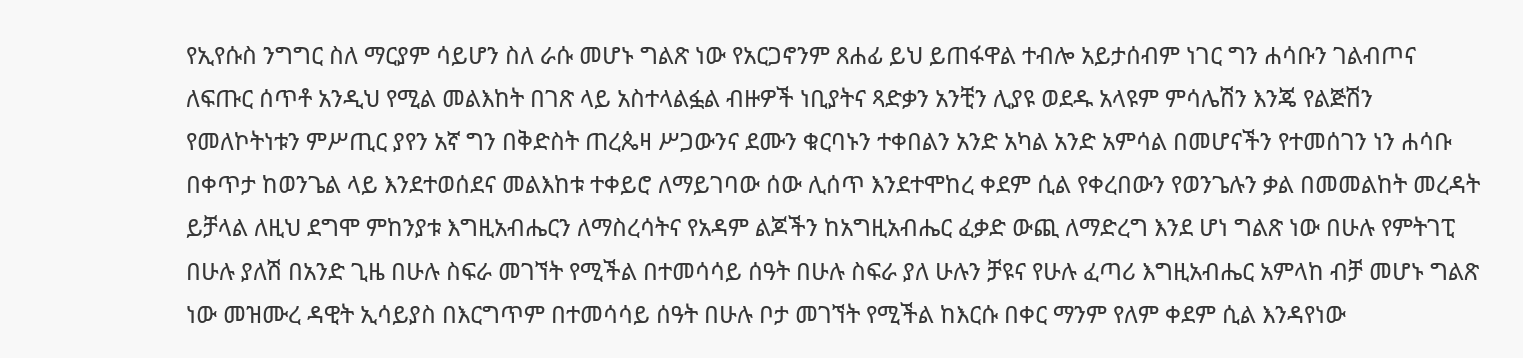የኢየሱስ ንግግር ስለ ማርያም ሳይሆን ስለ ራሱ መሆኑ ግልጽ ነው የአርጋኖንም ጸሐፊ ይህ ይጠፋዋል ተብሎ አይታሰብም ነገር ግን ሐሳቡን ገልብጦና ለፍጡር ሰጥቶ አንዲህ የሚል መልእከት በገጽ ላይ አስተላልፏል ብዙዎች ነቢያትና ጻድቃን አንቺን ሊያዩ ወደዱ አላዩም ምሳሌሽን እንጄ የልጅሽን የመለኮትነቱን ምሥጢር ያየን አኛ ግን በቅድስት ጠረጴዛ ሥጋውንና ደሙን ቁርባኑን ተቀበልን አንድ አካል አንድ አምሳል በመሆናችን የተመሰገን ነን ሐሳቡ በቀጥታ ከወንጌል ላይ እንደተወሰደና መልእከቱ ተቀይሮ ለማይገባው ሰው ሊሰጥ እንደተሞከረ ቀደም ሲል የቀረበውን የወንጌሉን ቃል በመመልከት መረዳት ይቻላል ለዚህ ደግሞ ምከንያቱ እግዚአብሔርን ለማስረሳትና የአዳም ልጆችን ከአግዚአብሔር ፈቃድ ውጪ ለማድረግ እንደ ሆነ ግልጽ ነው በሁሉ የምትገፒ በሁሉ ያለሽ በአንድ ጊዜ በሁሉ ስፍራ መገኘት የሚችል በተመሳሳይ ሰዓት በሁሉ ስፍራ ያለ ሁሉን ቻዩና የሁሉ ፈጣሪ እግዚአብሔር አምላከ ብቻ መሆኑ ግልጽ ነው መዝሙረ ዳዊት ኢሳይያስ በእርግጥም በተመሳሳይ ሰዓት በሁሉ ቦታ መገኘት የሚችል ከእርሱ በቀር ማንም የለም ቀደም ሲል እንዳየነው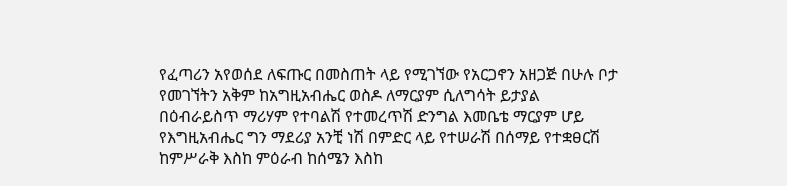የፈጣሪን አየወሰደ ለፍጡር በመስጠት ላይ የሚገኘው የአርጋኖን አዘጋጅ በሁሉ ቦታ የመገኘትን አቅም ከአግዚአብሔር ወስዶ ለማርያም ሲለግሳት ይታያል በዕብራይስጥ ማሪሃም የተባልሽ የተመረጥሽ ድንግል እመቤቴ ማርያም ሆይ የእግዚአብሔር ግን ማደሪያ አንቺ ነሽ በምድር ላይ የተሠራሽ በሰማይ የተቋፀርሽ ከምሥራቅ እስከ ምዕራብ ከሰሜን እስከ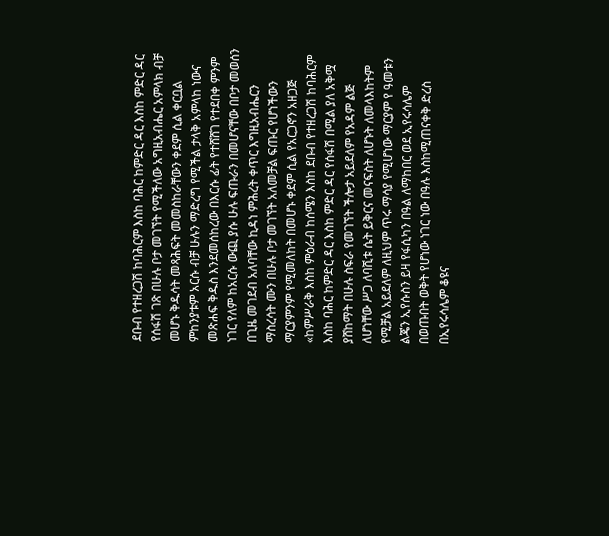ደቡብ የተዘረጋሽ ከባሕርም እስከ ባሕር ከምድር ዳር እስከ ምድር ዳር የሰፋሽ ገጽ በሁሉ ቦታ መገኘት የሚችለው አግዚአብሔር አምላክ ብቻ መሆኑ ቅዱሳት መጻሕፍት መመስከራቸውን ቀደም ሲል ቀርቧል ምከንያቱም አርሱ ብቻ ሁሉን ማድረግ የሚችል ታላቅ አምላከ ነውና መጽሐፍ ቅዱስ እንደመሰከረው በእርሱ ፊት የተሸሸገ የተደበቀ ምንም ነገር የለም ከአርሱ ውጪ ያሱ ሁሉ ፍጡራን በመሆናቸው በቦታ መወሰን በጊዜ መገደብ አለባቸው ኪዳነ ምሕረት ቀጥር እግዚአብሔርን ማስረሳት ሙን በሁሉ ቦታ መገኘት አለመቻል ፍጡር የሆነችውን ማርያምንም የሚመለከት በመሆኑ ቀደም ሲል የአርጋኖን አዘጋጅ «ከምሥራቅ እስከ ምዕራብ ከሰሜን እስከ ደቡብ የተዘረጋሽ ከባሕርም እስከ ባሕር ከምድር ዳር እስከ ምድር ዳር የሰፋሽ በሚል ያለ አቅሟ ያሸከማት በሁሉ ስፍራ የመገኘት ችሎታ አይደለም የአዳም ልጅ ለሆነቸው ሥጋ ለባሺቱ ሴት ይቅርና መናፍስት ለሆኑት ለመላእከትም የሚቻል አይደለም ለዚህም ጥሩ ማሳያ የሚሆነው ማርያም የ ዓመቱን ልጄን ኢየሱስን ይዛ የፋሲካን በዓል ለማከበር ወደ ኢየሩሳሌም በወጡበት ወቅት የሆነው ነገር ነው በዓሉ እስከሚጠናቀቅ ድረስ በኢየሩሳሌም ቆዩና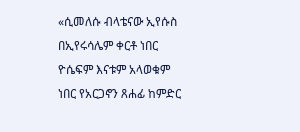«ሲመለሱ ብላቴናው ኢየሱስ በኢየሩሳሌም ቀርቶ ነበር ዮሴፍም እናቱም አላወቁም ነበር የአርጋኖን ጸሐፊ ከምድር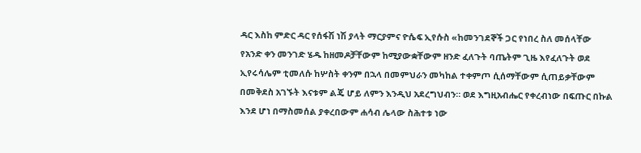ዳር እስከ ምድር ዳር የሰፋሽ ነሽ ያላት ማርያምና ዮሴፍ ኢየሱስ «ከመንገደኞች ጋር የነበረ ስለ መሰላቸው የአንድ ቀን መንገድ ሄዱ ከዘመዶቻቸውም ከሚያውቋቸውም ዘንድ ፈለጉት ባጤትም ጊዜ እየፈለጉት ወደ ኢየሩሳሌም ቲመለሱ ከሦስት ቀንም በኋላ በመምህራን መካከል ተቀምጦ ሲሰማቸውም ሲጠይቃቸውም በመቅደስ አገኙት እናቱም ልጄ ሆይ ለምን እንዲህ አደረግህብን። ወደ እግዚአብሔር የቀረብነው በፍጡር በኩል እንደ ሆነ በማስመሰል ያቀረበውም ሐሳብ ሌላው ስሕተቱ ነው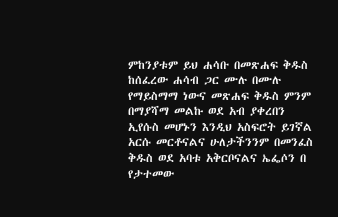ምከንያቱም ይህ ሐሳቡ በመጽሐፍ ቅዱስ ከሰፈረው ሐሳብ ጋር ሙሉ በሙሉ የማይስማማ ነውና መጽሐፍ ቅዱስ ምንም በማያሻማ መልኩ ወደ አብ ያቀረበን ኢየሱስ መሆኑን እንዲህ አስፍሮት ይገኛል አርሱ መርቶናልና ሁለታችንንም በመንፈስ ቅዱስ ወደ አባቱ አቅርቦናልና ኤፌሶን በ የታተመው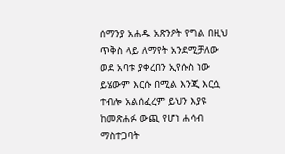ሰማንያ አሐዱ አጽንዖት የግል በዚህ ጥቅስ ላይ ለማየት አንደሚቻለው ወደ አባቱ ያቀረበን ኢየሱስ ነው ይሄውም እርሱ በሚል እንጂ እርሷ ተብሎ አልሰፈረም ይህን እያዩ ከመጽሐፉ ውጪ የሆነ ሐሳብ ማስተጋባት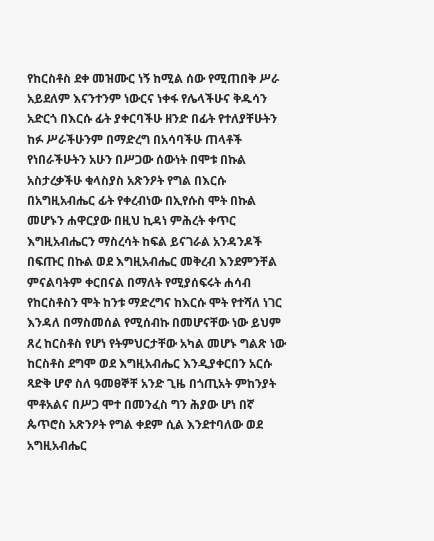የከርስቶስ ደቀ መዝሙር ነኝ ከሚል ሰው የሚጠበቅ ሥራ አይደለም እናንተንም ነውርና ነቀፋ የሌላችሁና ቅዱሳን አድርጎ በእርሱ ፊት ያቀርባችሁ ዘንድ በፊት የተለያቸሁትን ከፉ ሥራችሁንም በማድረግ በአሳባችሁ ጠላቶች የነበራችሁትን አሁን በሥጋው ሰውነት በሞቱ በኩል አስታረቃችሁ ቁላስያስ አጽንዖት የግል በእርሱ በአግዚአብሔር ፊት የቀረብነው በኢየሱስ ሞት በኩል መሆኑን ሐዋርያው በዚህ ኪዳነ ምሕረት ቀጥር እግዚአብሔርን ማስረሳት ከፍል ይናገራል አንዳንዶች በፍጡር በኩል ወደ እግዚአብሔር መቅረብ እንደምንቸል ምናልባትም ቀርበናል በማለት የሚያሰፍሩት ሐሳብ የከርስቶስን ሞት ከንቱ ማድረግና ከእርሱ ሞት የተሻለ ነገር እንዳለ በማስመሰል የሚሰብኩ በመሆናቸው ነው ይህም ጸረ ከርስቶስ የሆነ የትምህርታቸው አካል መሆኑ ግልጽ ነው ከርስቶስ ደግሞ ወደ እግዚአብሔር እንዲያቀርበን አርሱ ጻድቅ ሆኖ ስለ ዓመፀኞቸ አንድ ጊዜ በጎጢአት ምከንያት ሞቶአልና በሥጋ ሞተ በመንፈስ ግን ሕያው ሆነ በኛ ጴጥሮስ አጽንዖት የግል ቀደም ሲል እንደተባለው ወደ አግዚአብሔር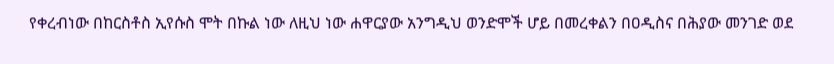የቀረብነው በከርስቶስ ኢየሱስ ሞት በኩል ነው ለዚህ ነው ሐዋርያው አንግዲህ ወንድሞች ሆይ በመረቀልን በዐዲስና በሕያው መንገድ ወደ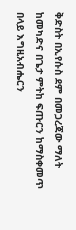ቅድስት በኢየሱስ ደም በመጋረጃው ማለት ከመካድና በጌታ ምትከ ፍጡርን ከማስቀመጥ በላይ እግዚአብሔርን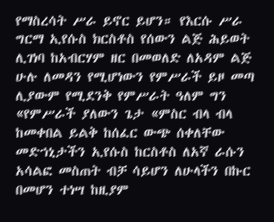የማስረሳት ሥራ ይኖር ይሆን። የእርሱ ሥራ ግርማ ኢየሱስ ክርስቶስ የሰውን ልጅ ሕይወት ሊገነባ ከአብርሃም ዘር በመወለድ ለአዳም ልጅ ሁሉ ለመዳን የሚሆነውን የምሥራች ይዞ መጣ ሊያውም የሚደንቅ የምሥራት ዓለም ግን «የምሥራች ያለውን ጌታ «ምስር ብላ ብላ ከመቀበል ይልቅ ከሰፈር ውጭ ሰቀለቸው መድኀኒታችን ኢየሱስ ከርስቶስ ለአኛ ራሱን አሳልፎ መስጠት ብቻ ሳይሆን ለሁላችን በኩር በመሆን ተነሣ ከዚያም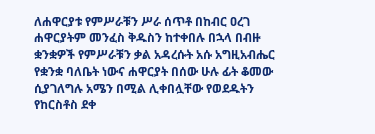ለሐዋርያቱ የምሥራቹን ሥራ ሰጥቶ በከብር ዐረገ ሐዋርያትም መንፈስ ቅዱስን ከተቀበሉ በኋላ በብዙ ቋንቋዎች የምሥራቹን ቃል አዳረሱት አሱ አግዚአብሔር የቋንቋ ባለቤት ነውና ሐዋርያት በሰው ሁሉ ፊት ቆመው ሲያገለግሉ አሜን በሚል ሊቀበሏቸው የወደዱትን የከርስቶስ ደቀ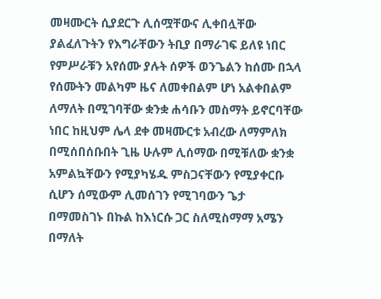መዛሙርት ሲያደርጉ ሊሰሟቸውና ሊቀበሏቸው ያልፈለጉትን የእግራቸውን ትቢያ በማራገፍ ይለዩ ነበር የምሥራቹን አየሰሙ ያሉት ሰዎች ወንጌልን ከሰሙ በኋላ የሰሙትን መልካም ዜና ለመቀበልም ሆነ አልቀበልም ለማለት በሚገባቸው ቋንቋ ሐሳቡን መስማት ይኖርባቸው ነበር ከዚህም ሌላ ደቀ መዛሙርቱ አብረው ለማምለክ በሚሰበሰቡበት ጊዜ ሁሉም ሊሰማው በሚቹለው ቋንቋ አምልኳቸውን የሚያካሄዱ ምስጋናቸውን የሚያቀርቡ ሲሆን ሰሚውም ሊመሰገን የሚገባውን ጌታ በማመስገኑ በኩል ከእነርሱ ጋር ስለሚስማማ አሜን በማለት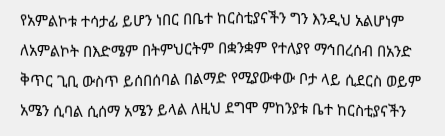የአምልኮቱ ተሳታፊ ይሆን ነበር በቤተ ከርስቲያናችን ግን እንዲህ አልሆነም ለአምልኮት በእድሜም በትምህርትም በቋንቋም የተለያየ ማኅበረሰብ በአንድ ቅጥር ጊቢ ውስጥ ይሰበሰባል በልማድ የሚያውቀው ቦታ ላይ ሲደርስ ወይም አሜን ሲባል ሲሰማ አሜን ይላል ለዚህ ደግሞ ምከንያቱ ቤተ ከርስቲያናችን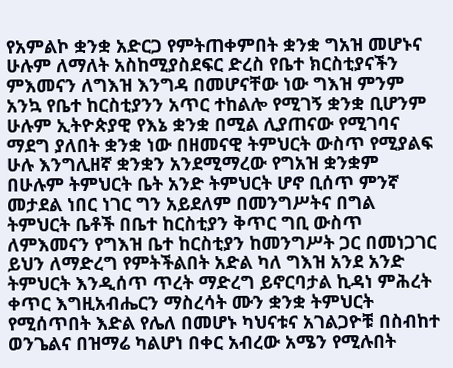የአምልኮ ቋንቋ አድርጋ የምትጠቀምበት ቋንቋ ግአዝ መሆኑና ሁሉም ለማለት አስከሚያስደፍር ድረስ የቤተ ክርስቲያናችን ምእመናን ለግእዝ እንግዳ በመሆናቸው ነው ግእዝ ምንም አንኳ የቤተ ከርስቲያንን አጥር ተከልሎ የሚገኝ ቋንቋ ቢሆንም ሁሉም ኢትዮጵያዊ የእኔ ቋንቋ በሚል ሊያጠናው የሚገባና ማደግ ያለበት ቋንቋ ነው በዘመናዊ ትምህርት ውስጥ የሚያልፍ ሁሉ እንግሊዘኛ ቋንቋን አንደሚማረው የግአዝ ቋንቋም በሁሉም ትምህርት ቤት አንድ ትምህርት ሆኖ ቢሰጥ ምንኛ መታደል ነበር ነገር ግን አይደለም በመንግሥትና በግል ትምህርት ቤቶች በቤተ ከርስቲያን ቅጥር ግቢ ውስጥ ለምእመናን የግእዝ ቤተ ከርስቲያን ከመንግሥት ጋር በመነጋገር ይህን ለማድረግ የምትችልበት አድል ካለ ግእዝ አንደ አንድ ትምህርት እንዲሰጥ ጥረት ማድረግ ይኖርባታል ኪዳነ ምሕረት ቀጥር እግዚአብሔርን ማስረሳት ሙን ቋንቋ ትምህርት የሚሰጥበት እድል የሌለ በመሆኑ ካህናቱና አገልጋዮቹ በስብከተ ወንጌልና በዝማሬ ካልሆነ በቀር አብረው አሜን የሚሉበት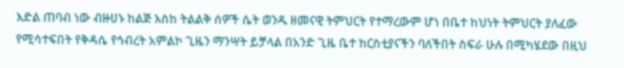እድል ጠባብ ነው ብዙሀኑ ከልጅ እስከ ትልልቅ ሰዎች ሴት ወንዱ ዘመናዊ ትምህርት የተማረውም ሆነ በቤተ ከህነት ትምህርት ያለፈው የሚሳተፍበት የቅዳሴ የኅብረት አምልኮ ጊዜን ማንሣት ይቻላል በአንድ ጊዜ ቤተ ከርስቲያናችን ባለችበት ስፍራ ሁሉ በሚካሄደው በዚህ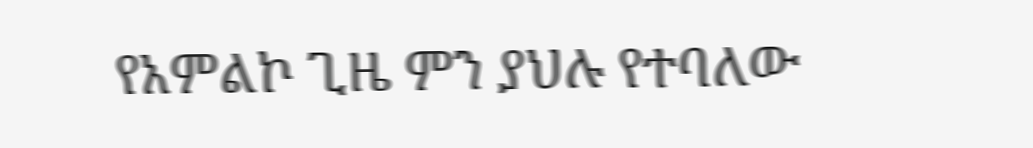የአምልኮ ጊዜ ምን ያህሉ የተባለው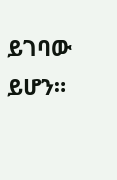ይገባው ይሆን።